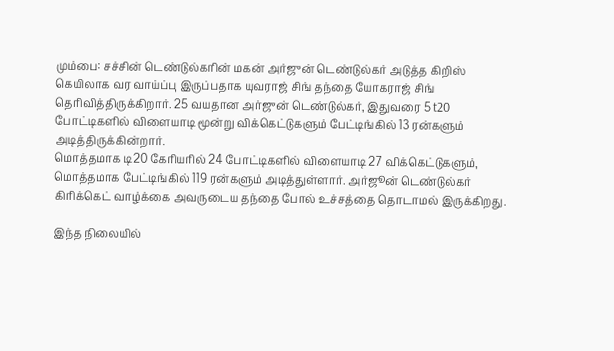மும்பை: சச்சின் டெண்டுல்கரின் மகன் அர்ஜுன் டெண்டுல்கர் அடுத்த கிறிஸ் கெயிலாக வர வாய்ப்பு இருப்பதாக யுவராஜ் சிங் தந்தை யோகராஜ் சிங் தெரிவித்திருக்கிறார். 25 வயதான அர்ஜுன் டெண்டுல்கர், இதுவரை 5 t20 போட்டிகளில் விளையாடி மூன்று விக்கெட்டுகளும் பேட்டிங்கில் 13 ரன்களும் அடித்திருக்கின்றார்.
மொத்தமாக டி20 கேரியரில் 24 போட்டிகளில் விளையாடி 27 விக்கெட்டுகளும், மொத்தமாக பேட்டிங்கில் 119 ரன்களும் அடித்துள்ளார். அர்ஜூன் டெண்டுல்கர் கிரிக்கெட் வாழ்க்கை அவருடைய தந்தை போல் உச்சத்தை தொடாமல் இருக்கிறது.

இந்த நிலையில்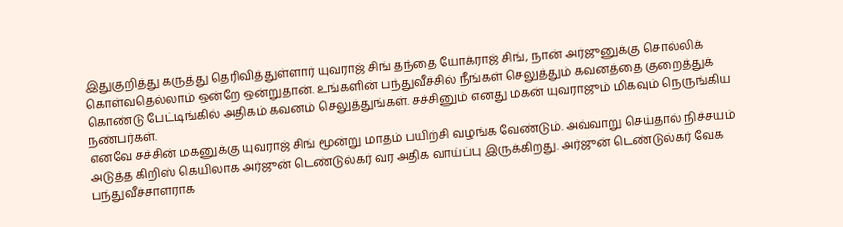இதுகுறித்து கருத்து தெரிவித்துள்ளார் யுவராஜ் சிங் தந்தை யோக்ராஜ் சிங், நான் அர்ஜுனுக்கு சொல்லிக் கொள்வதெல்லாம் ஒன்றே ஒன்றுதான். உங்களின் பந்துவீச்சில் நீங்கள் செலுத்தும் கவனத்தை குறைத்துக் கொண்டு பேட்டிங்கில் அதிகம் கவனம் செலுத்துங்கள். சச்சினும் எனது மகன் யுவராஜும் மிகவும் நெருங்கிய நண்பர்கள்.
எனவே சச்சின் மகனுக்கு யுவராஜ் சிங் மூன்று மாதம் பயிற்சி வழங்க வேண்டும். அவ்வாறு செய்தால் நிச்சயம் அடுத்த கிறிஸ் கெயிலாக அர்ஜுன் டெண்டுல்கர் வர அதிக வாய்ப்பு இருக்கிறது. அர்ஜுன் டெண்டுல்கர் வேக பந்துவீச்சாளராக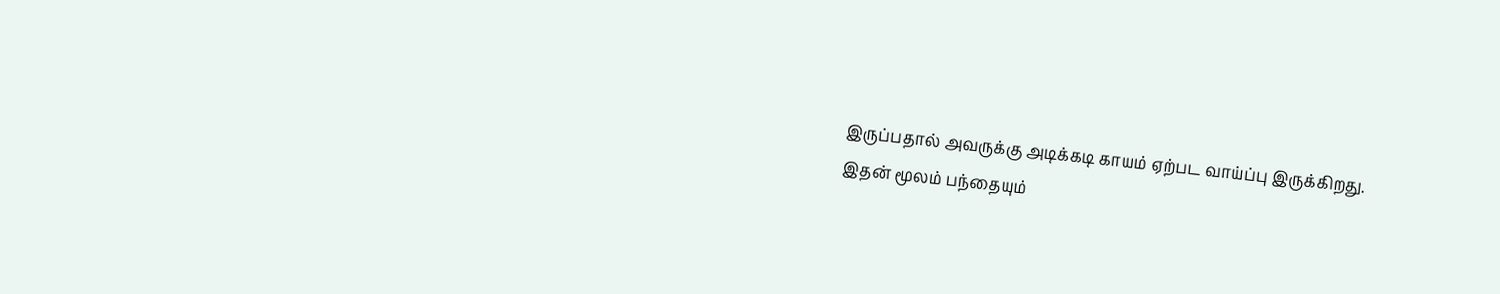இருப்பதால் அவருக்கு அடிக்கடி காயம் ஏற்பட வாய்ப்பு இருக்கிறது.
இதன் மூலம் பந்தையும்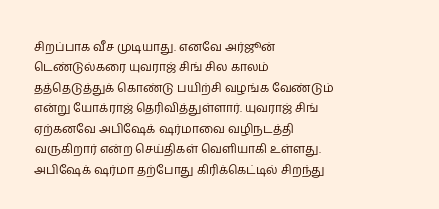சிறப்பாக வீச முடியாது. எனவே அர்ஜூன் டெண்டுல்கரை யுவராஜ் சிங் சில காலம் தத்தெடுத்துக் கொண்டு பயிற்சி வழங்க வேண்டும் என்று யோக்ராஜ் தெரிவித்துள்ளார். யுவராஜ் சிங் ஏற்கனவே அபிஷேக் ஷர்மாவை வழிநடத்தி வருகிறார் என்ற செய்திகள் வெளியாகி உள்ளது.
அபிஷேக் ஷர்மா தற்போது கிரிக்கெட்டில் சிறந்து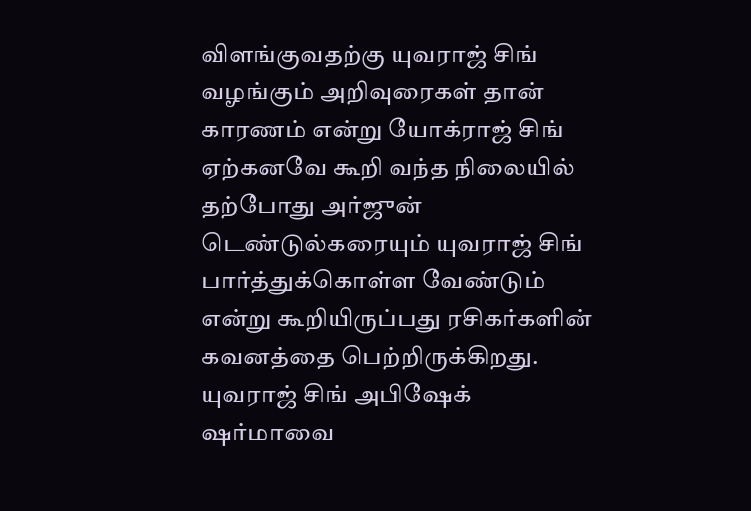விளங்குவதற்கு யுவராஜ் சிங் வழங்கும் அறிவுரைகள் தான் காரணம் என்று யோக்ராஜ் சிங் ஏற்கனவே கூறி வந்த நிலையில் தற்போது அர்ஜுன் டெண்டுல்கரையும் யுவராஜ் சிங் பார்த்துக்கொள்ள வேண்டும் என்று கூறியிருப்பது ரசிகர்களின் கவனத்தை பெற்றிருக்கிறது. யுவராஜ் சிங் அபிஷேக் ஷர்மாவை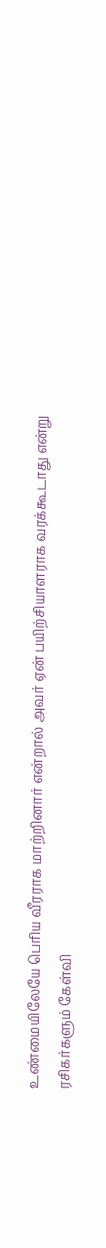உண்மையிலேயே பெரிய வீரராக மாற்றினார் என்றால் அவர் ஏன் பயிற்சியாளராக வரக்கூடாது என்று ரசிகர்களும் கேள்வி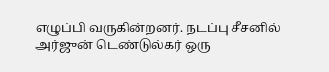எழுப்பி வருகின்றனர். நடப்பு சீசனில் அர்ஜுன் டெண்டுல்கர் ஒரு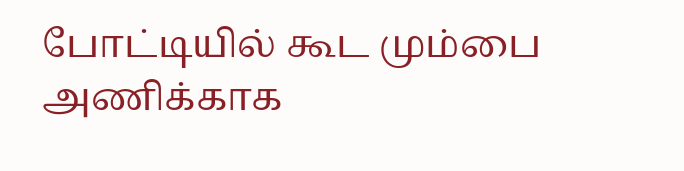போட்டியில் கூட மும்பை அணிக்காக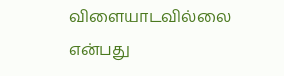விளையாடவில்லை என்பது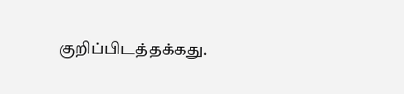குறிப்பிடத்தக்கது.